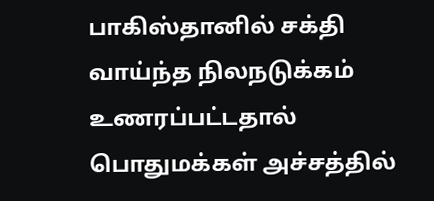பாகிஸ்தானில் சக்தி வாய்ந்த நிலநடுக்கம் உணரப்பட்டதால் பொதுமக்கள் அச்சத்தில்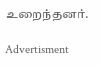உறைந்தனர்.

Advertisment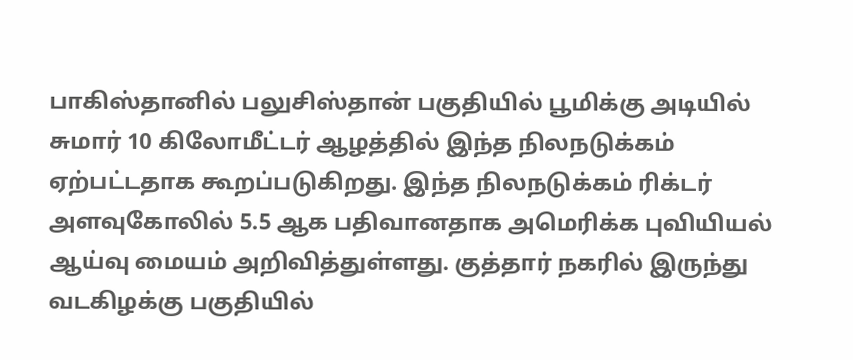பாகிஸ்தானில் பலுசிஸ்தான் பகுதியில் பூமிக்கு அடியில் சுமார் 10 கிலோமீட்டர் ஆழத்தில் இந்த நிலநடுக்கம் ஏற்பட்டதாக கூறப்படுகிறது. இந்த நிலநடுக்கம் ரிக்டர் அளவுகோலில் 5.5 ஆக பதிவானதாக அமெரிக்க புவியியல் ஆய்வு மையம் அறிவித்துள்ளது. குத்தார் நகரில் இருந்து வடகிழக்கு பகுதியில்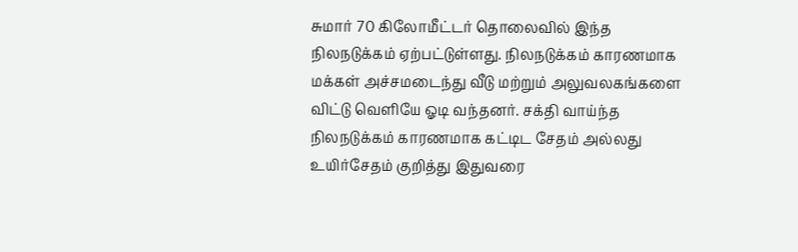சுமார் 70 கிலோமீட்டர் தொலைவில் இந்த நிலநடுக்கம் ஏற்பட்டுள்ளது. நிலநடுக்கம் காரணமாக மக்கள் அச்சமடைந்து வீடு மற்றும் அலுவலகங்களை விட்டு வெளியே ஓடி வந்தனர். சக்தி வாய்ந்த நிலநடுக்கம் காரணமாக கட்டிட சேதம் அல்லது உயிர்சேதம் குறித்து இதுவரை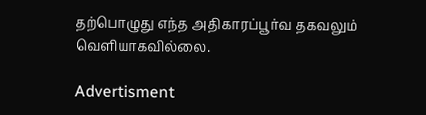தற்பொழுது எந்த அதிகாரப்பூர்வ தகவலும் வெளியாகவில்லை.

Advertisment